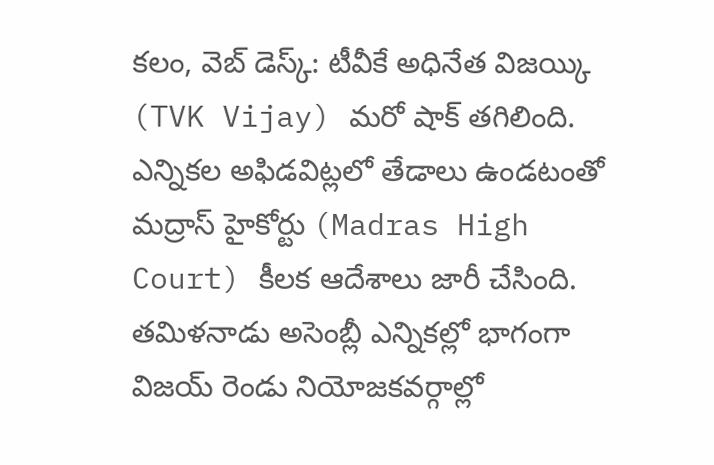కలం, వెబ్ డెస్క్: టీవీకే అధినేత విజయ్కి (TVK Vijay) మరో షాక్ తగిలింది. ఎన్నికల అఫిడవిట్లలో తేడాలు ఉండటంతో మద్రాస్ హైకోర్టు (Madras High Court) కీలక ఆదేశాలు జారీ చేసింది. తమిళనాడు అసెంబ్లీ ఎన్నికల్లో భాగంగా విజయ్ రెండు నియోజకవర్గాల్లో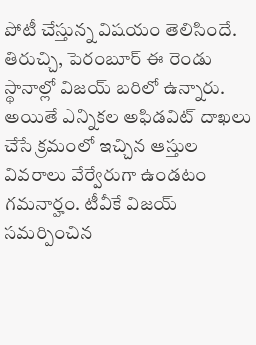పోటీ చేస్తున్న విషయం తెలిసిందే. తిరుచ్చి, పెరంబూర్ ఈ రెండు స్థానాల్లో విజయ్ బరిలో ఉన్నారు. అయితే ఎన్నికల అఫిడవిట్ దాఖలు చేసే క్రమంలో ఇచ్చిన ఆస్తుల వివరాలు వేర్వేరుగా ఉండటం గమనార్హం. టీవీకే విజయ్ సమర్పించిన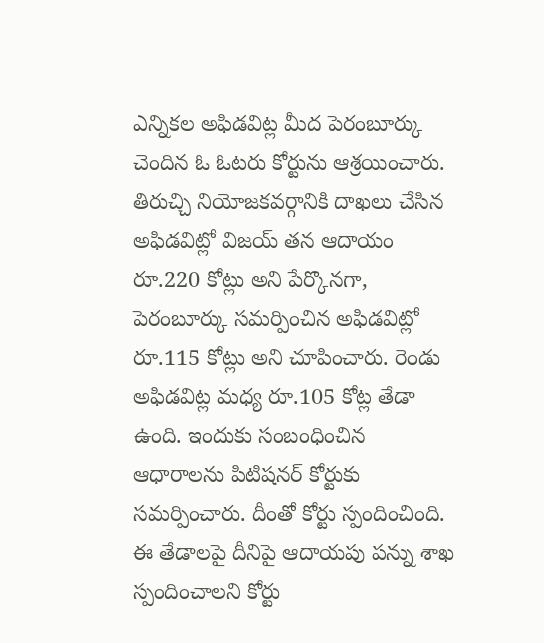ఎన్నికల అఫిడవిట్ల మీద పెరంబూర్కు చెందిన ఓ ఓటరు కోర్టును ఆశ్రయించారు. తిరుచ్చి నియోజకవర్గానికి దాఖలు చేసిన అఫిడవిట్లో విజయ్ తన ఆదాయం రూ.220 కోట్లు అని పేర్కొనగా, పెరంబూర్కు సమర్పించిన అఫిడవిట్లో రూ.115 కోట్లు అని చూపించారు. రెండు అఫిడవిట్ల మధ్య రూ.105 కోట్ల తేడా ఉంది. ఇందుకు సంబంధించిన ఆధారాలను పిటిషనర్ కోర్టుకు సమర్పించారు. దీంతో కోర్టు స్పందించింది. ఈ తేడాలపై దీనిపై ఆదాయపు పన్ను శాఖ స్పందించాలని కోర్టు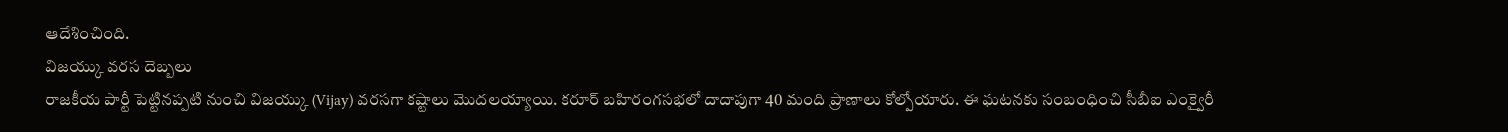ఆదేశించింది.
విజయ్కు వరస దెబ్బలు
రాజకీయ పార్టీ పెట్టినప్పటి నుంచి విజయ్కు (Vijay) వరసగా కష్టాలు మొదలయ్యాయి. కరూర్ బహిరంగసభలో దాదాపుగా 40 మంది ప్రాణాలు కోల్పోయారు. ఈ ఘటనకు సంబంధించి సీబీఐ ఎంక్వైరీ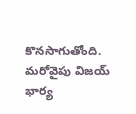కొనసాగుతోంది. మరోవైపు విజయ్ భార్య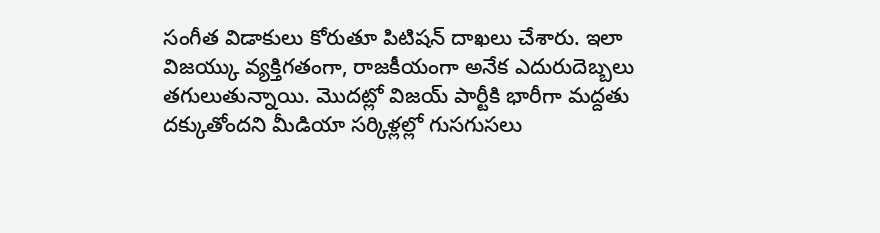సంగీత విడాకులు కోరుతూ పిటిషన్ దాఖలు చేశారు. ఇలా విజయ్కు వ్యక్తిగతంగా, రాజకీయంగా అనేక ఎదురుదెబ్బలు తగులుతున్నాయి. మొదట్లో విజయ్ పార్టీకి భారీగా మద్దతు దక్కుతోందని మీడియా సర్కిళ్లల్లో గుసగుసలు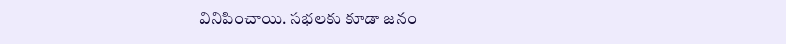వినిపించాయి. సభలకు కూడా జనం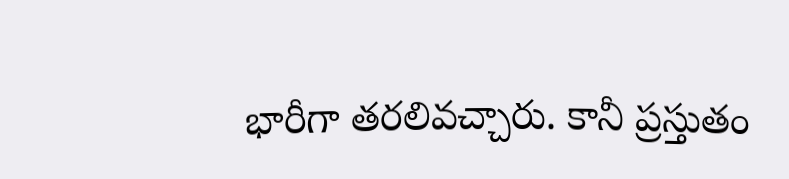భారీగా తరలివచ్చారు. కానీ ప్రస్తుతం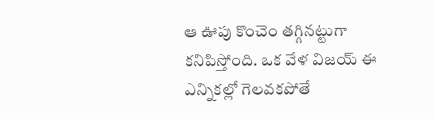ఆ ఊపు కొంచెం తగ్గినట్టుగా కనిపిస్తోంది. ఒక వేళ విజయ్ ఈ ఎన్నికల్లో గెలవకపోతే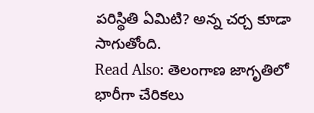పరిస్థితి ఏమిటి? అన్న చర్చ కూడా సాగుతోంది.
Read Also: తెలంగాణ జాగృతిలో భారీగా చేరికలు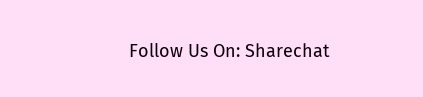Follow Us On: Sharechat